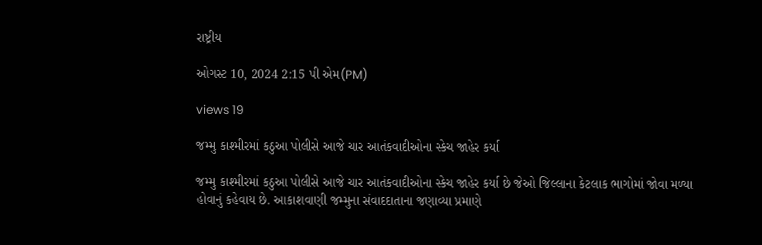રાષ્ટ્રીય

ઓગસ્ટ 10, 2024 2:15 પી એમ(PM)

views 19

જમ્મુ કાશ્મીરમાં કઠુઆ પોલીસે આજે ચાર આતંકવાદીઓના સ્કેચ જાહેર કર્યા

જમ્મુ કાશ્મીરમાં કઠુઆ પોલીસે આજે ચાર આતંકવાદીઓના સ્કેચ જાહેર કર્યા છે જેઓ જિલ્લાના કેટલાક ભાગોમાં જોવા મળ્યા હોવાનું કહેવાય છે. આકાશવાણી જમ્મુના સંવાદદાતાના જણાવ્યા પ્રમાણે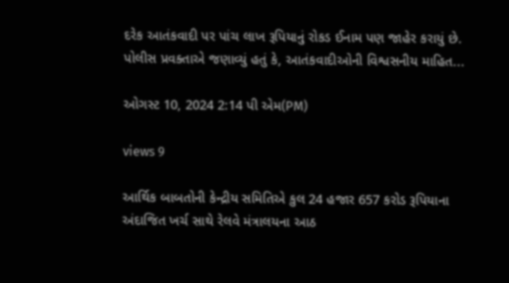દરેક આતંકવાદી પર પાંચ લાખ રૂપિયાનું રોકડ ઈનામ પણ જાહેર કરાયું છે. પોલીસ પ્રવક્તાએ જણાવ્યું હતું કે, આતંકવાદીઓની વિશ્વસનીય માહિત...

ઓગસ્ટ 10, 2024 2:14 પી એમ(PM)

views 9

આર્થિક બાબતોની કેન્દ્રીય સમિતિએ કુલ 24 હજાર 657 કરોડ રૂપિયાના અંદાજિત ખર્ચ સાથે રેલવે મંત્રાલયના આઠ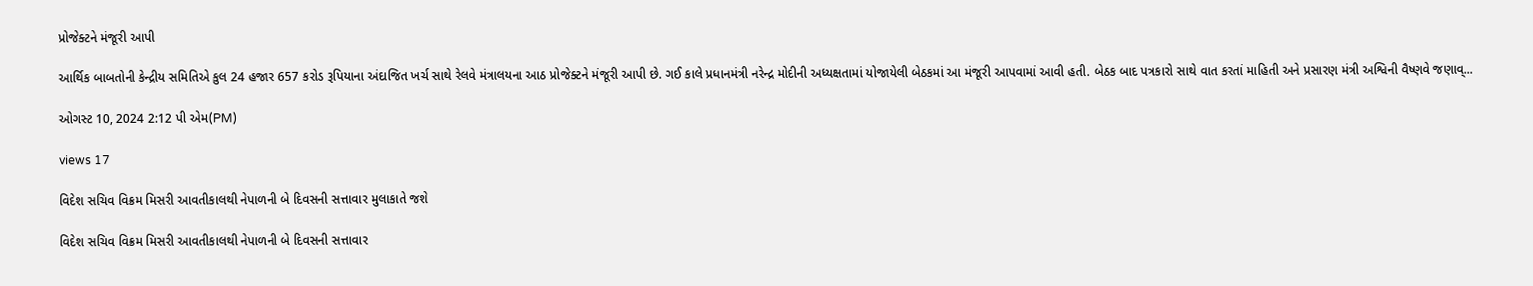પ્રોજેક્ટને મંજૂરી આપી

આર્થિક બાબતોની કેન્દ્રીય સમિતિએ કુલ 24 હજાર 657 કરોડ રૂપિયાના અંદાજિત ખર્ચ સાથે રેલવે મંત્રાલયના આઠ પ્રોજેક્ટને મંજૂરી આપી છે. ગઈ કાલે પ્રધાનમંત્રી નરેન્દ્ર મોદીની અધ્યક્ષતામાં યોજાયેલી બેઠકમાં આ મંજૂરી આપવામાં આવી હતી. બેઠક બાદ પત્રકારો સાથે વાત કરતાં માહિતી અને પ્રસારણ મંત્રી અશ્વિની વૈષ્ણવે જણાવ્...

ઓગસ્ટ 10, 2024 2:12 પી એમ(PM)

views 17

વિદેશ સચિવ વિક્રમ મિસરી આવતીકાલથી નેપાળની બે દિવસની સત્તાવાર મુલાકાતે જશે

વિદેશ સચિવ વિક્રમ મિસરી આવતીકાલથી નેપાળની બે દિવસની સત્તાવાર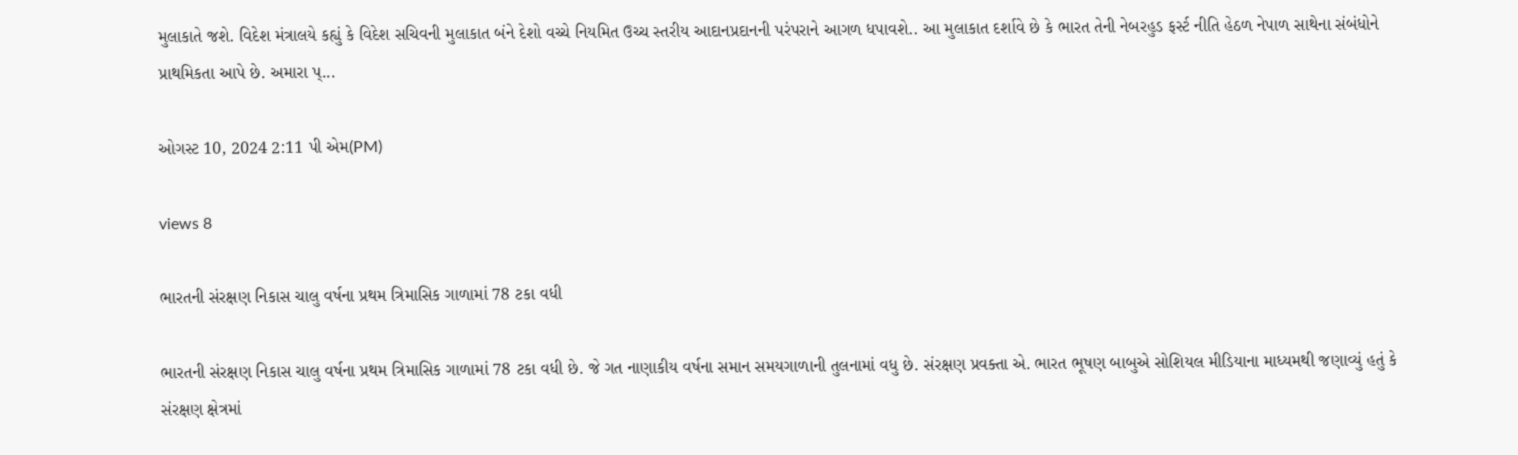મુલાકાતે જશે. વિદેશ મંત્રાલયે કહ્યું કે વિદેશ સચિવની મુલાકાત બંને દેશો વચ્ચે નિયમિત ઉચ્ચ સ્તરીય આદાનપ્રદાનની પરંપરાને આગળ ધપાવશે.. આ મુલાકાત દર્શાવે છે કે ભારત તેની નેબરહુડ ફર્સ્ટ નીતિ હેઠળ નેપાળ સાથેના સંબંધોને પ્રાથમિકતા આપે છે. અમારા પ્...

ઓગસ્ટ 10, 2024 2:11 પી એમ(PM)

views 8

ભારતની સંરક્ષણ નિકાસ ચાલુ વર્ષના પ્રથમ ત્રિમાસિક ગાળામાં 78 ટકા વધી

ભારતની સંરક્ષણ નિકાસ ચાલુ વર્ષના પ્રથમ ત્રિમાસિક ગાળામાં 78 ટકા વધી છે. જે ગત નાણાકીય વર્ષના સમાન સમયગાળાની તુલનામાં વધુ છે. સંરક્ષણ પ્રવક્તા એ. ભારત ભૂષણ બાબુએ સોશિયલ મીડિયાના માધ્યમથી જણાવ્યું હતું કે સંરક્ષણ ક્ષેત્રમાં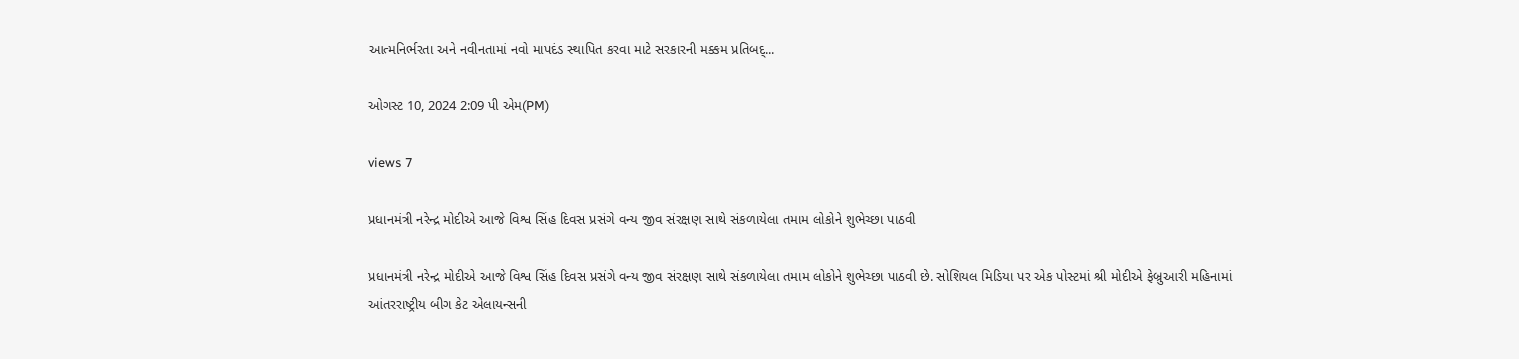આત્મનિર્ભરતા અને નવીનતામાં નવો માપદંડ સ્થાપિત કરવા માટે સરકારની મક્કમ પ્રતિબદ્...

ઓગસ્ટ 10, 2024 2:09 પી એમ(PM)

views 7

પ્રધાનમંત્રી નરેન્દ્ર મોદીએ આજે વિશ્વ સિંહ દિવસ પ્રસંગે વન્ય જીવ સંરક્ષણ સાથે સંકળાયેલા તમામ લોકોને શુભેચ્છા પાઠવી

પ્રધાનમંત્રી નરેન્દ્ર મોદીએ આજે વિશ્વ સિંહ દિવસ પ્રસંગે વન્ય જીવ સંરક્ષણ સાથે સંકળાયેલા તમામ લોકોને શુભેચ્છા પાઠવી છે. સોશિયલ મિડિયા પર એક પોસ્ટમાં શ્રી મોદીએ ફેબ્રુઆરી મહિનામાં આંતરરાષ્ટ્રીય બીગ કેટ એલાયન્સની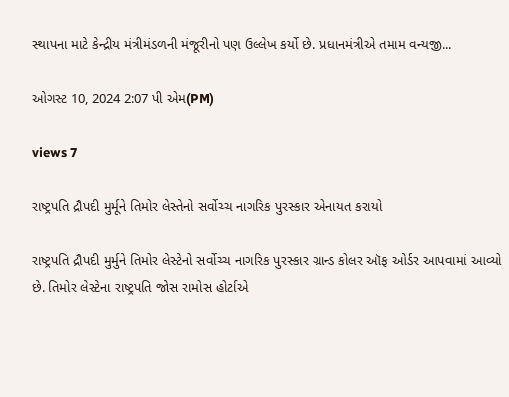સ્થાપના માટે કેન્દ્રીય મંત્રીમંડળની મંજૂરીનો પણ ઉલ્લેખ કર્યો છે. પ્રધાનમંત્રીએ તમામ વન્યજી...

ઓગસ્ટ 10, 2024 2:07 પી એમ(PM)

views 7

રાષ્ટ્રપતિ દ્રૌપદી મુર્મૂને તિમોર લેસ્તેનો સર્વોચ્ચ નાગરિક પુરસ્કાર એનાયત કરાયો

રાષ્ટ્રપતિ દ્રૌપદી મુર્મુને તિમોર લેસ્ટેનો સર્વોચ્ચ નાગરિક પુરસ્કાર ગ્રાન્ડ કોલર ઑફ ઓર્ડર આપવામાં આવ્યો છે. તિમોર લેસ્ટેના રાષ્ટ્રપતિ જોસ રામોસ હોર્ટાએ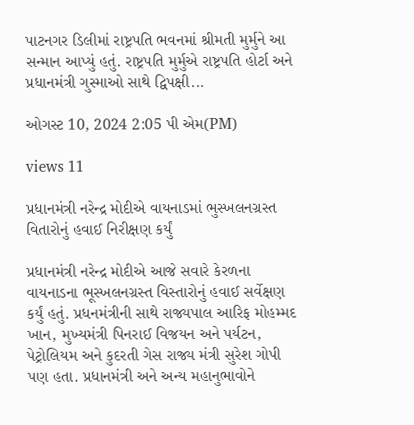પાટનગર ડિલીમાં રાષ્ટ્રપતિ ભવનમાં શ્રીમતી મુર્મુને આ સન્માન આપ્યું હતું. રાષ્ટ્રપતિ મુર્મુએ રાષ્ટ્રપતિ હોર્ટા અને પ્રધાનમંત્રી ગુસ્માઓ સાથે દ્વિપક્ષી...

ઓગસ્ટ 10, 2024 2:05 પી એમ(PM)

views 11

પ્રધાનમંત્રી નરેન્દ્ર મોદીએ વાયનાડમાં ભુસ્ખલનગ્રસ્ત વિતારોનું હવાઈ નિરીક્ષણ કર્યું

પ્રધાનમંત્રી નરેન્દ્ર મોદીએ આજે સવારે કેરળના વાયનાડના ભૂસ્ખલનગ્રસ્ત વિસ્તારોનું હવાઈ સર્વેક્ષણ કર્યું હતું. પ્રધનમંત્રીની સાથે રાજ્યપાલ આરિફ મોહમ્મદ ખાન, મુખ્યમંત્રી પિનરાઈ વિજયન અને પર્યટન, પેટ્રોલિયમ અને કુદરતી ગેસ રાજ્ય મંત્રી સુરેશ ગોપી પણ હતા. પ્રધાનમંત્રી અને અન્ય મહાનુભાવોને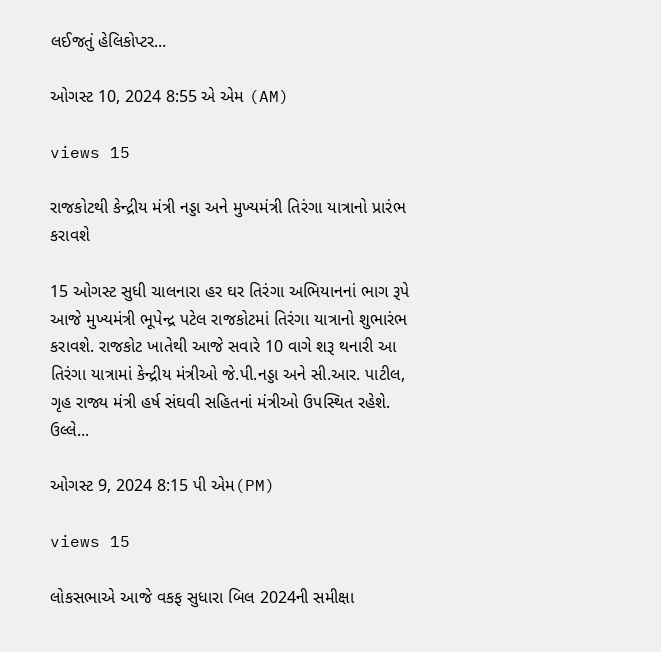લઈજતું હેલિકોપ્ટર...

ઓગસ્ટ 10, 2024 8:55 એ એમ (AM)

views 15

રાજકોટથી કેન્દ્રીય મંત્રી નડ્ડા અને મુખ્યમંત્રી તિરંગા યાત્રાનો પ્રારંભ કરાવશે

15 ઓગસ્ટ સુધી ચાલનારા હર ઘર તિરંગા અભિયાનનાં ભાગ રૂપે આજે મુખ્યમંત્રી ભૂપેન્દ્ર પટેલ રાજકોટમાં તિરંગા યાત્રાનો શુભારંભ કરાવશે. રાજકોટ ખાતેથી આજે સવારે 10 વાગે શરૂ થનારી આ તિરંગા યાત્રામાં કેન્દ્રીય મંત્રીઓ જે.પી.નડ્ડા અને સી.આર. પાટીલ, ગૃહ રાજ્ય મંત્રી હર્ષ સંઘવી સહિતનાં મંત્રીઓ ઉપસ્થિત રહેશે. ઉલ્લે...

ઓગસ્ટ 9, 2024 8:15 પી એમ(PM)

views 15

લોકસભાએ આજે વકફ સુધારા બિલ 2024ની સમીક્ષા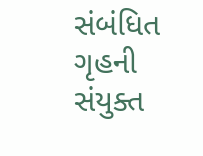સંબંધિત ગૃહની સંયુક્ત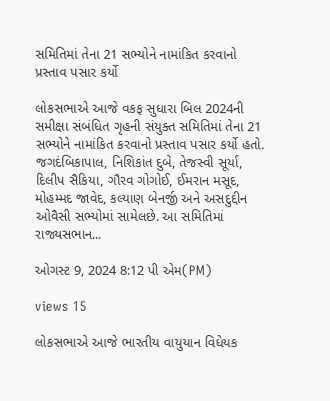સમિતિમાં તેના 21 સભ્યોને નામાંકિત કરવાનો પ્રસ્તાવ પસાર કર્યો

લોકસભાએ આજે વકફ સુધારા બિલ 2024ની સમીક્ષા સંબંધિત ગૃહની સંયુક્ત સમિતિમાં તેના 21 સભ્યોને નામાંકિત કરવાનો પ્રસ્તાવ પસાર કર્યો હતો. જગદંબિકાપાલ, નિશિકાંત દુબે, તેજસ્વી સૂર્યા, દિલીપ સૈકિયા, ગૌરવ ગોગોઈ, ઈમરાન મસૂદ, મોહમ્મદ જાવેદ, કલ્યાણ બેનર્જી અને અસદુદ્દીન ઓવૈસી સભ્યોમાં સામેલછે. આ સમિતિમાં રાજ્યસભાન...

ઓગસ્ટ 9, 2024 8:12 પી એમ(PM)

views 15

લોકસભાએ આજે ભારતીય વાયુયાન વિધેયક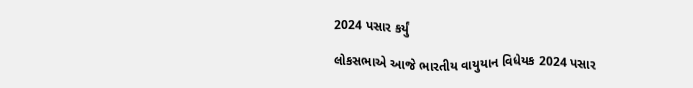2024 પસાર કર્યું

લોકસભાએ આજે ભારતીય વાયુયાન વિધેયક 2024 પસાર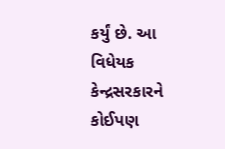કર્યું છે. આ વિધેયક કેન્દ્રસરકારને કોઈપણ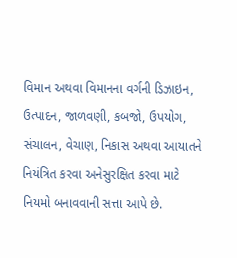વિમાન અથવા વિમાનના વર્ગની ડિઝાઇન, ઉત્પાદન, જાળવણી, કબજો, ઉપયોગ, સંચાલન, વેચાણ, નિકાસ અથવા આયાતને નિયંત્રિત કરવા અનેસુરક્ષિત કરવા માટે નિયમો બનાવવાની સત્તા આપે છે.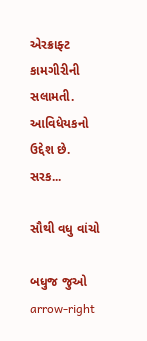એરક્રાફ્ટ કામગીરીની સલામતી. આવિધેયકનો ઉદ્દેશ છે. સરક...

સૌથી વધુ વાંચો

બધુજ જુઓ arrow-right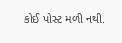કોઈ પોસ્ટ મળી નથી.